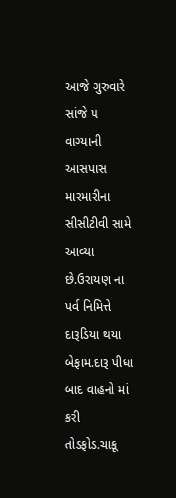આજે ગુરુવારે સાંજે ૫ વાગ્યાની આસપાસ મારમારીના સીસીટીવી સામે આવ્યા છે.ઉરાયણ ના પર્વ નિમિત્તે દારૂડિયા થયા બેફામ.દારૂ પીધા બાદ વાહનો માં કરી તોડફોડ.ચાકૂ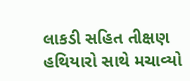લાકડી સહિત તીક્ષણ હથિયારો સાથે મચાવ્યો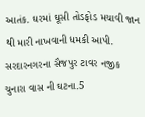આતંક. ઘરમાં ઘૂસી તોડફોડ મચાવી જાન થી મારી નાખવાની ધમકી આપી. સરદારનગરના સૈજપુર ટાવર નજીક ચુનારા વાસ ની ઘટના.5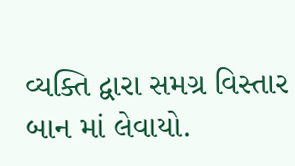વ્યક્તિ દ્વારા સમગ્ર વિસ્તાર બાન માં લેવાયો.